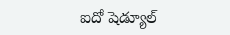ఐదో షెడ్యూల్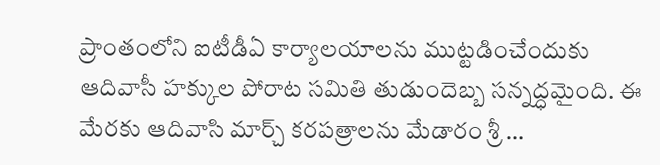ప్రాంతంలోని ఐటీడీఏ కార్యాలయాలను ముట్టడించేందుకు ఆదివాసీ హక్కుల పోరాట సమితి తుడుందెబ్బ సన్నద్ధమైంది. ఈ మేరకు ఆదివాసి మార్చ్ కరపత్రాలను మేడారం శ్రీ …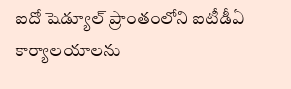ఐదో షెడ్యూల్ ప్రాంతంలోని ఐటీడీఏ కార్యాలయాలను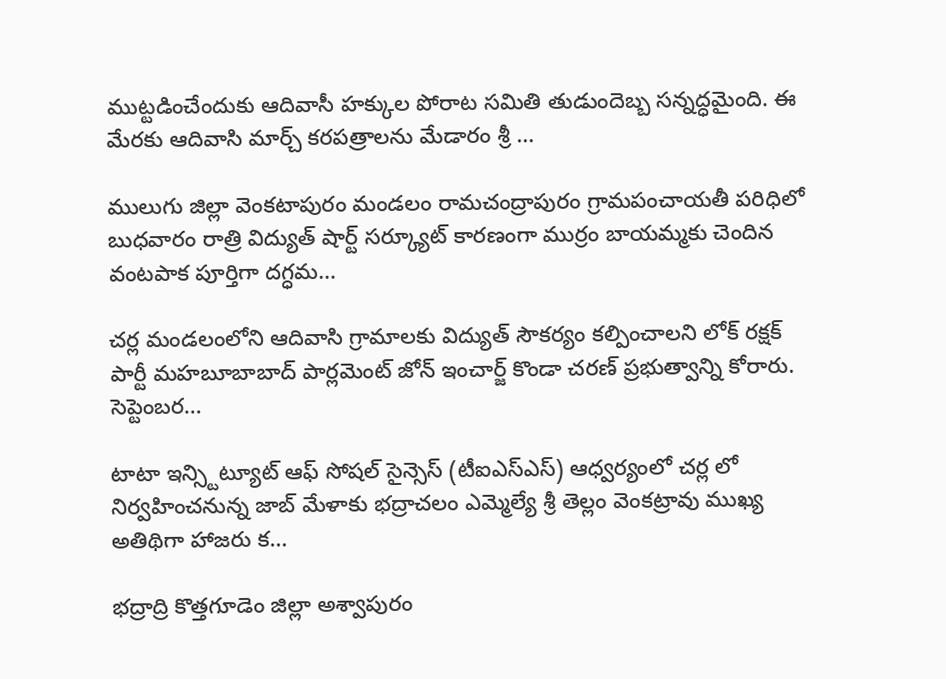ముట్టడించేందుకు ఆదివాసీ హక్కుల పోరాట సమితి తుడుందెబ్బ సన్నద్ధమైంది. ఈ మేరకు ఆదివాసి మార్చ్ కరపత్రాలను మేడారం శ్రీ …

ములుగు జిల్లా వెంకటాపురం మండలం రామచంద్రాపురం గ్రామపంచాయతీ పరిధిలో బుధవారం రాత్రి విద్యుత్ షార్ట్ సర్క్యూట్ కారణంగా ముర్రం బాయమ్మకు చెందిన వంటపాక పూర్తిగా దగ్ధమ…

చర్ల మండలంలోని ఆదివాసి గ్రామాలకు విద్యుత్ సౌకర్యం కల్పించాలని లోక్ రక్షక్ పార్టీ మహబూబాబాద్ పార్లమెంట్ జోన్ ఇంచార్జ్ కొండా చరణ్ ప్రభుత్వాన్ని కోరారు. సెప్టెంబర…

టాటా ఇన్స్టిట్యూట్ ఆఫ్ సోషల్ సైన్సెస్ (టీఐఎస్ఎస్) ఆధ్వర్యంలో చర్ల లో నిర్వహించనున్న జాబ్ మేళాకు భద్రాచలం ఎమ్మెల్యే శ్రీ తెల్లం వెంకట్రావు ముఖ్య అతిథిగా హాజరు క…

భద్రాద్రి కొత్తగూడెం జిల్లా అశ్వాపురం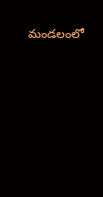మండలంలో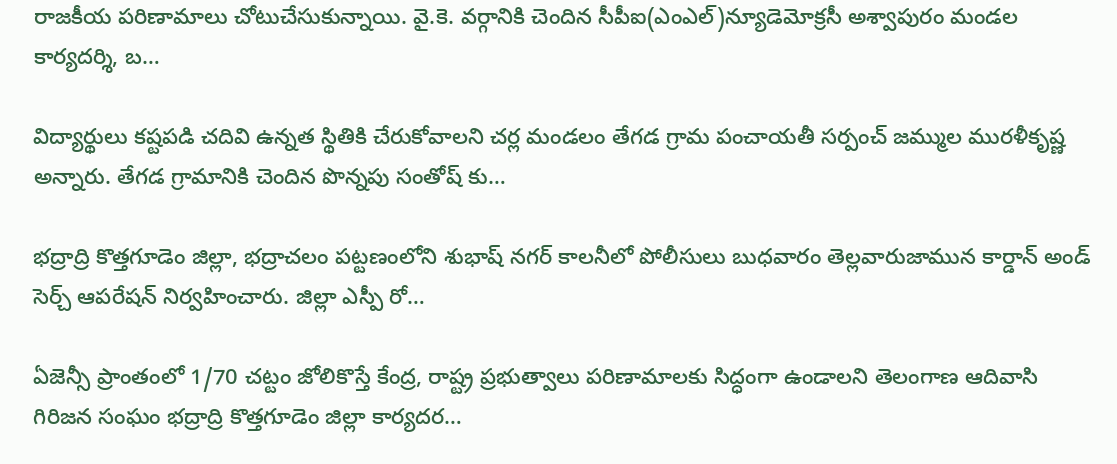రాజకీయ పరిణామాలు చోటుచేసుకున్నాయి. వై.కె. వర్గానికి చెందిన సీపీఐ(ఎంఎల్)న్యూడెమోక్రసీ అశ్వాపురం మండల కార్యదర్శి, బ…

విద్యార్థులు కష్టపడి చదివి ఉన్నత స్థితికి చేరుకోవాలని చర్ల మండలం తేగడ గ్రామ పంచాయతీ సర్పంచ్ జమ్ముల మురళీకృష్ణ అన్నారు. తేగడ గ్రామానికి చెందిన పొన్నపు సంతోష్ కు…

భద్రాద్రి కొత్తగూడెం జిల్లా, భద్రాచలం పట్టణంలోని శుభాష్ నగర్ కాలనీలో పోలీసులు బుధవారం తెల్లవారుజామున కార్డాన్ అండ్ సెర్చ్ ఆపరేషన్ నిర్వహించారు. జిల్లా ఎస్పీ రో…

ఏజెన్సీ ప్రాంతంలో 1/70 చట్టం జోలికొస్తే కేంద్ర, రాష్ట్ర ప్రభుత్వాలు పరిణామాలకు సిద్ధంగా ఉండాలని తెలంగాణ ఆదివాసి గిరిజన సంఘం భద్రాద్రి కొత్తగూడెం జిల్లా కార్యదర…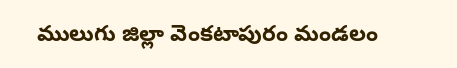ములుగు జిల్లా వెంకటాపురం మండలం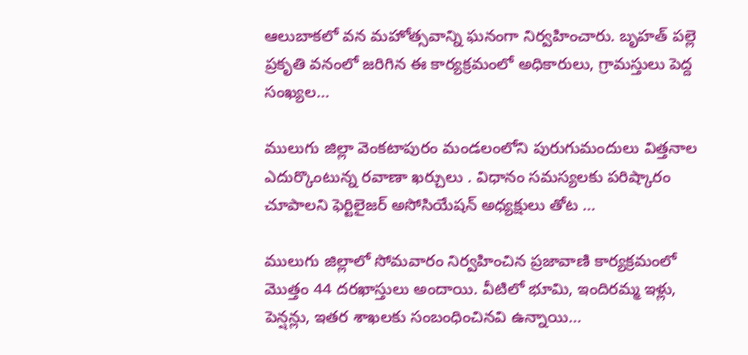ఆలుబాకలో వన మహోత్సవాన్ని ఘనంగా నిర్వహించారు. బృహత్ పల్లె ప్రకృతి వనంలో జరిగిన ఈ కార్యక్రమంలో అధికారులు, గ్రామస్తులు పెద్ద సంఖ్యల…

ములుగు జిల్లా వెంకటాపురం మండలంలోని పురుగుమందులు విత్తనాల ఎదుర్కొంటున్న రవాణా ఖర్చులు . విధానం సమస్యలకు పరిష్కారం చూపాలని ఫెర్టిలైజర్ అసోసియేషన్ అధ్యక్షులు తోట …

ములుగు జిల్లాలో సోమవారం నిర్వహించిన ప్రజావాణి కార్యక్రమంలో మొత్తం 44 దరఖాస్తులు అందాయి. వీటిలో భూమి, ఇందిరమ్మ ఇళ్లు, పెన్షన్లు, ఇతర శాఖలకు సంబంధించినవి ఉన్నాయి…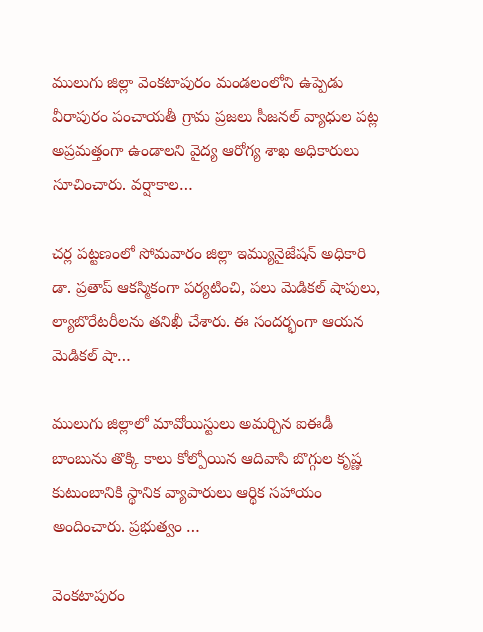ములుగు జిల్లా వెంకటాపురం మండలంలోని ఉప్పెడు వీరాపురం పంచాయతీ గ్రామ ప్రజలు సీజనల్ వ్యాధుల పట్ల అప్రమత్తంగా ఉండాలని వైద్య ఆరోగ్య శాఖ అధికారులు సూచించారు. వర్షాకాల…

చర్ల పట్టణంలో సోమవారం జిల్లా ఇమ్యునైజేషన్ అధికారి డా. ప్రతాప్ ఆకస్మికంగా పర్యటించి, పలు మెడికల్ షాపులు, ల్యాబొరేటరీలను తనిఖీ చేశారు. ఈ సందర్భంగా ఆయన మెడికల్ షా…

ములుగు జిల్లాలో మావోయిస్టులు అమర్చిన ఐఈడీ బాంబును తొక్కి కాలు కోల్పోయిన ఆదివాసి బొగ్గుల కృష్ణ కుటుంబానికి స్థానిక వ్యాపారులు ఆర్థిక సహాయం అందించారు. ప్రభుత్వం …

వెంకటాపురం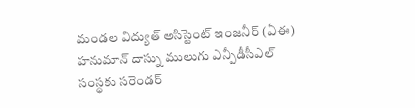మండల విద్యుత్ అసిస్టెంట్ ఇంజనీర్ (ఏఈ) హనుమాన్ దాస్ను ములుగు ఎన్పీడీసీఎల్ సంస్థకు సరెండర్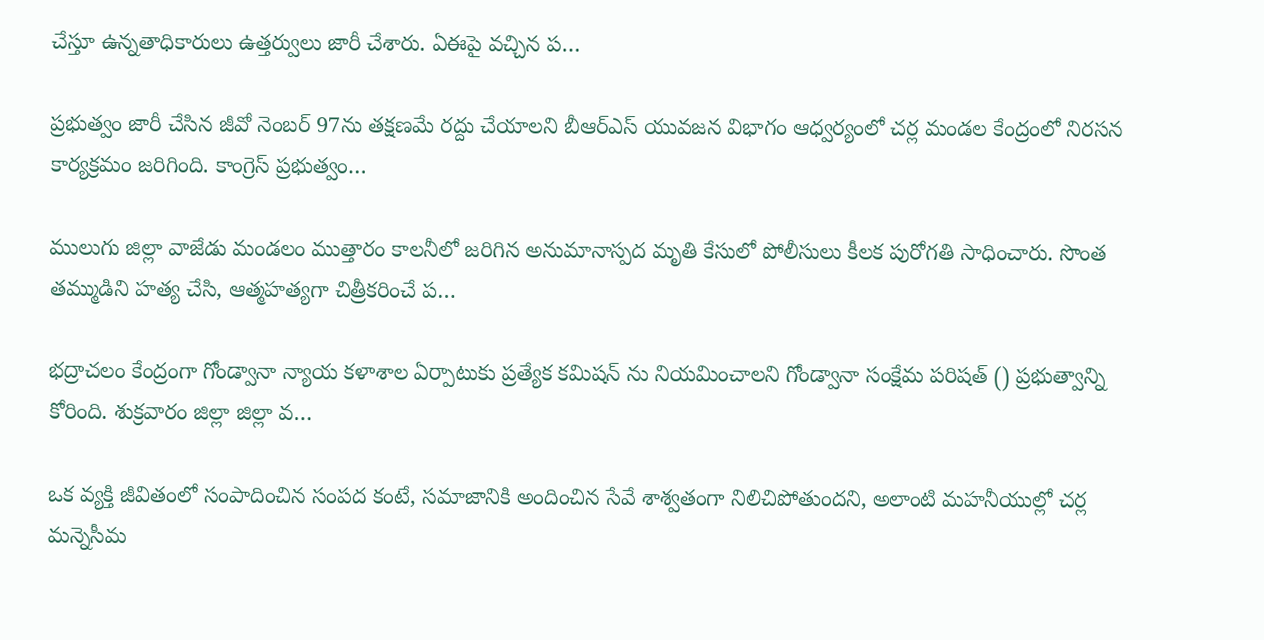చేస్తూ ఉన్నతాధికారులు ఉత్తర్వులు జారీ చేశారు. ఏఈపై వచ్చిన ప…

ప్రభుత్వం జారీ చేసిన జీవో నెంబర్ 97ను తక్షణమే రద్దు చేయాలని బీఆర్ఎస్ యువజన విభాగం ఆధ్వర్యంలో చర్ల మండల కేంద్రంలో నిరసన కార్యక్రమం జరిగింది. కాంగ్రెస్ ప్రభుత్వం…

ములుగు జిల్లా వాజేడు మండలం ముత్తారం కాలనీలో జరిగిన అనుమానాస్పద మృతి కేసులో పోలీసులు కీలక పురోగతి సాధించారు. సొంత తమ్ముడిని హత్య చేసి, ఆత్మహత్యగా చిత్రీకరించే ప…

భద్రాచలం కేంద్రంగా గోండ్వానా న్యాయ కళాశాల ఏర్పాటుకు ప్రత్యేక కమిషన్ ను నియమించాలని గోండ్వానా సంక్షేమ పరిషత్ () ప్రభుత్వాన్ని కోరింది. శుక్రవారం జిల్లా జిల్లా వ…

ఒక వ్యక్తి జీవితంలో సంపాదించిన సంపద కంటే, సమాజానికి అందించిన సేవే శాశ్వతంగా నిలిచిపోతుందని, అలాంటి మహనీయుల్లో చర్ల మన్నెసీమ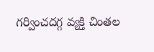గర్వించదగ్గ వ్యక్తి చింతల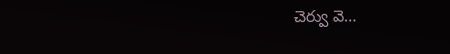చెర్వు వె…